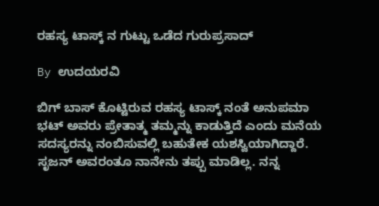ರಹಸ್ಯ ಟಾಸ್ಕ್ ನ ಗುಟ್ಟು ಒಡೆದ ಗುರುಪ್ರಸಾದ್

By ಉದಯರವಿ

ಬಿಗ್ ಬಾಸ್ ಕೊಟ್ಟಿರುವ ರಹಸ್ಯ ಟಾಸ್ಕ್ ನಂತೆ ಅನುಪಮಾ ಭಟ್ ಅವರು ಪ್ರೇತಾತ್ಮ ತಮ್ಮನ್ನು ಕಾಡುತ್ತಿದೆ ಎಂದು ಮನೆಯ ಸದಸ್ಯರನ್ನು ನಂಬಿಸುವಲ್ಲಿ ಬಹುತೇಕ ಯಶಸ್ವಿಯಾಗಿದ್ದಾರೆ. ಸೃಜನ್ ಅವರಂತೂ ನಾನೇನು ತಪ್ಪು ಮಾಡಿಲ್ಲ. ನನ್ನ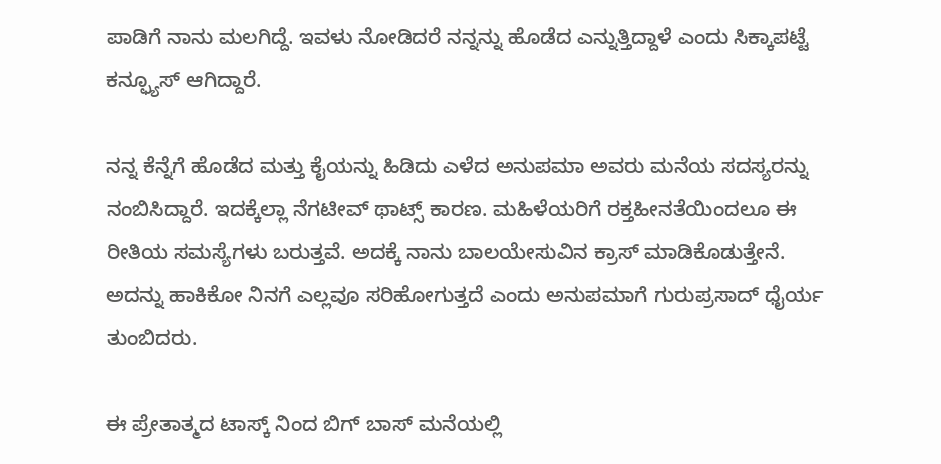ಪಾಡಿಗೆ ನಾನು ಮಲಗಿದ್ದೆ. ಇವಳು ನೋಡಿದರೆ ನನ್ನನ್ನು ಹೊಡೆದ ಎನ್ನುತ್ತಿದ್ದಾಳೆ ಎಂದು ಸಿಕ್ಕಾಪಟ್ಟೆ ಕನ್ಫ್ಯೂಸ್ ಆಗಿದ್ದಾರೆ.

ನನ್ನ ಕೆನ್ನೆಗೆ ಹೊಡೆದ ಮತ್ತು ಕೈಯನ್ನು ಹಿಡಿದು ಎಳೆದ ಅನುಪಮಾ ಅವರು ಮನೆಯ ಸದಸ್ಯರನ್ನು ನಂಬಿಸಿದ್ದಾರೆ. ಇದಕ್ಕೆಲ್ಲಾ ನೆಗಟೀವ್ ಥಾಟ್ಸ್ ಕಾರಣ. ಮಹಿಳೆಯರಿಗೆ ರಕ್ತಹೀನತೆಯಿಂದಲೂ ಈ ರೀತಿಯ ಸಮಸ್ಯೆಗಳು ಬರುತ್ತವೆ. ಅದಕ್ಕೆ ನಾನು ಬಾಲಯೇಸುವಿನ ಕ್ರಾಸ್ ಮಾಡಿಕೊಡುತ್ತೇನೆ. ಅದನ್ನು ಹಾಕಿಕೋ ನಿನಗೆ ಎಲ್ಲವೂ ಸರಿಹೋಗುತ್ತದೆ ಎಂದು ಅನುಪಮಾಗೆ ಗುರುಪ್ರಸಾದ್ ಧೈರ್ಯ ತುಂಬಿದರು.

ಈ ಪ್ರೇತಾತ್ಮದ ಟಾಸ್ಕ್ ನಿಂದ ಬಿಗ್ ಬಾಸ್ ಮನೆಯಲ್ಲಿ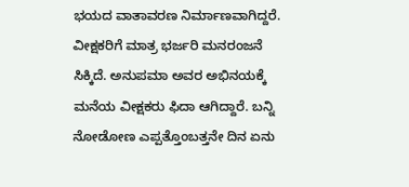ಭಯದ ವಾತಾವರಣ ನಿರ್ಮಾಣವಾಗಿದ್ದರೆ. ವೀಕ್ಷಕರಿಗೆ ಮಾತ್ರ ಭರ್ಜರಿ ಮನರಂಜನೆ ಸಿಕ್ಕಿದೆ. ಅನುಪಮಾ ಅವರ ಅಭಿನಯಕ್ಕೆ ಮನೆಯ ವೀಕ್ಷಕರು ಫಿದಾ ಆಗಿದ್ದಾರೆ. ಬನ್ನಿ ನೋಡೋಣ ಎಪ್ಪತ್ತೊಂಬತ್ತನೇ ದಿನ ಏನು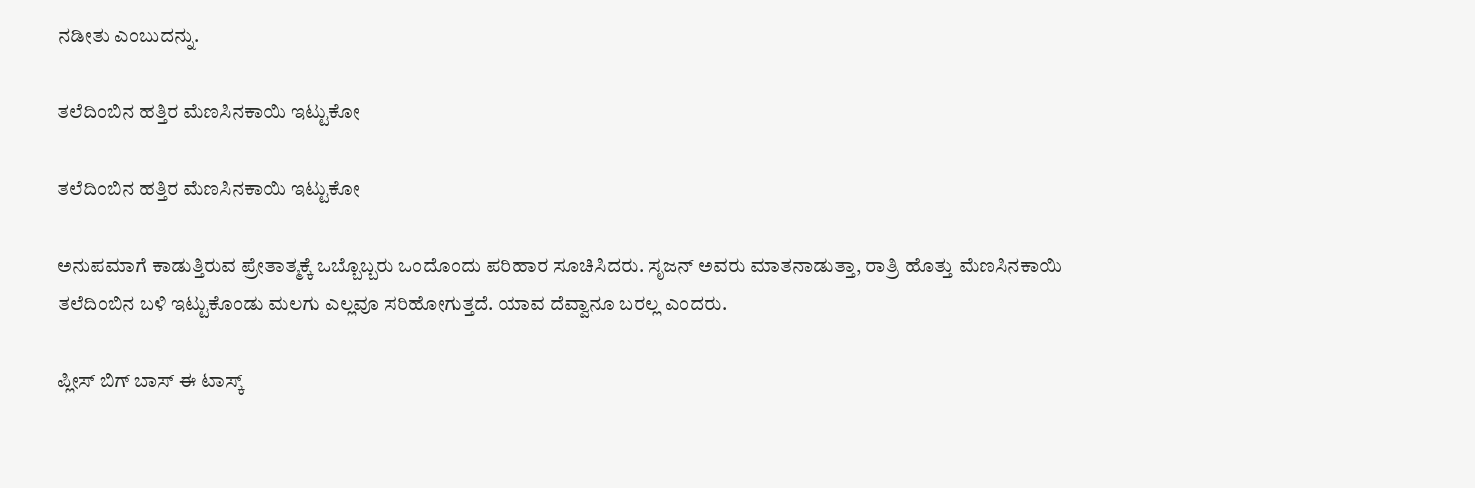ನಡೀತು ಎಂಬುದನ್ನು.

ತಲೆದಿಂಬಿನ ಹತ್ತಿರ ಮೆಣಸಿನಕಾಯಿ ಇಟ್ಟುಕೋ

ತಲೆದಿಂಬಿನ ಹತ್ತಿರ ಮೆಣಸಿನಕಾಯಿ ಇಟ್ಟುಕೋ

ಅನುಪಮಾಗೆ ಕಾಡುತ್ತಿರುವ ಪ್ರೇತಾತ್ಮಕ್ಕೆ ಒಬ್ಬೊಬ್ಬರು ಒಂದೊಂದು ಪರಿಹಾರ ಸೂಚಿಸಿದರು. ಸೃಜನ್ ಅವರು ಮಾತನಾಡುತ್ತಾ, ರಾತ್ರಿ ಹೊತ್ತು ಮೆಣಸಿನಕಾಯಿ ತಲೆದಿಂಬಿನ ಬಳಿ ಇಟ್ಟುಕೊಂಡು ಮಲಗು ಎಲ್ಲವೂ ಸರಿಹೋಗುತ್ತದೆ. ಯಾವ ದೆವ್ವಾನೂ ಬರಲ್ಲ ಎಂದರು.

ಪ್ಲೀಸ್ ಬಿಗ್ ಬಾಸ್ ಈ ಟಾಸ್ಕ್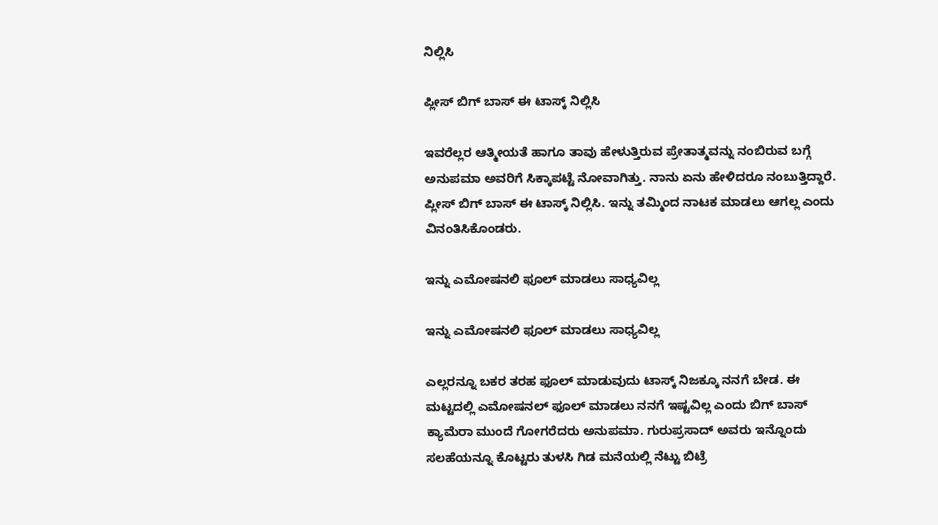ನಿಲ್ಲಿಸಿ

ಪ್ಲೀಸ್ ಬಿಗ್ ಬಾಸ್ ಈ ಟಾಸ್ಕ್ ನಿಲ್ಲಿಸಿ

ಇವರೆಲ್ಲರ ಆತ್ಮೀಯತೆ ಹಾಗೂ ತಾವು ಹೇಳುತ್ತಿರುವ ಪ್ರೇತಾತ್ಮವನ್ನು ನಂಬಿರುವ ಬಗ್ಗೆ ಅನುಪಮಾ ಅವರಿಗೆ ಸಿಕ್ಕಾಪಟ್ಟೆ ನೋವಾಗಿತ್ತು. ನಾನು ಏನು ಹೇಳಿದರೂ ನಂಬುತ್ತಿದ್ದಾರೆ. ಪ್ಲೀಸ್ ಬಿಗ್ ಬಾಸ್ ಈ ಟಾಸ್ಕ್ ನಿಲ್ಲಿಸಿ. ಇನ್ನು ತಮ್ಮಿಂದ ನಾಟಕ ಮಾಡಲು ಆಗಲ್ಲ ಎಂದು ವಿನಂತಿಸಿಕೊಂಡರು.

ಇನ್ನು ಎಮೋಷನಲಿ ಫೂಲ್ ಮಾಡಲು ಸಾಧ್ಯವಿಲ್ಲ

ಇನ್ನು ಎಮೋಷನಲಿ ಫೂಲ್ ಮಾಡಲು ಸಾಧ್ಯವಿಲ್ಲ

ಎಲ್ಲರನ್ನೂ ಬಕರ ತರಹ ಫೂಲ್ ಮಾಡುವುದು ಟಾಸ್ಕ್ ನಿಜಕ್ಕೂ ನನಗೆ ಬೇಡ. ಈ ಮಟ್ಟದಲ್ಲಿ ಎಮೋಷನಲ್ ಫೂಲ್ ಮಾಡಲು ನನಗೆ ಇಷ್ಟವಿಲ್ಲ ಎಂದು ಬಿಗ್ ಬಾಸ್ ಕ್ಯಾಮೆರಾ ಮುಂದೆ ಗೋಗರೆದರು ಅನುಪಮಾ. ಗುರುಪ್ರಸಾದ್ ಅವರು ಇನ್ನೊಂದು ಸಲಹೆಯನ್ನೂ ಕೊಟ್ಟರು ತುಳಸಿ ಗಿಡ ಮನೆಯಲ್ಲಿ ನೆಟ್ಟು ಬಿಟ್ರೆ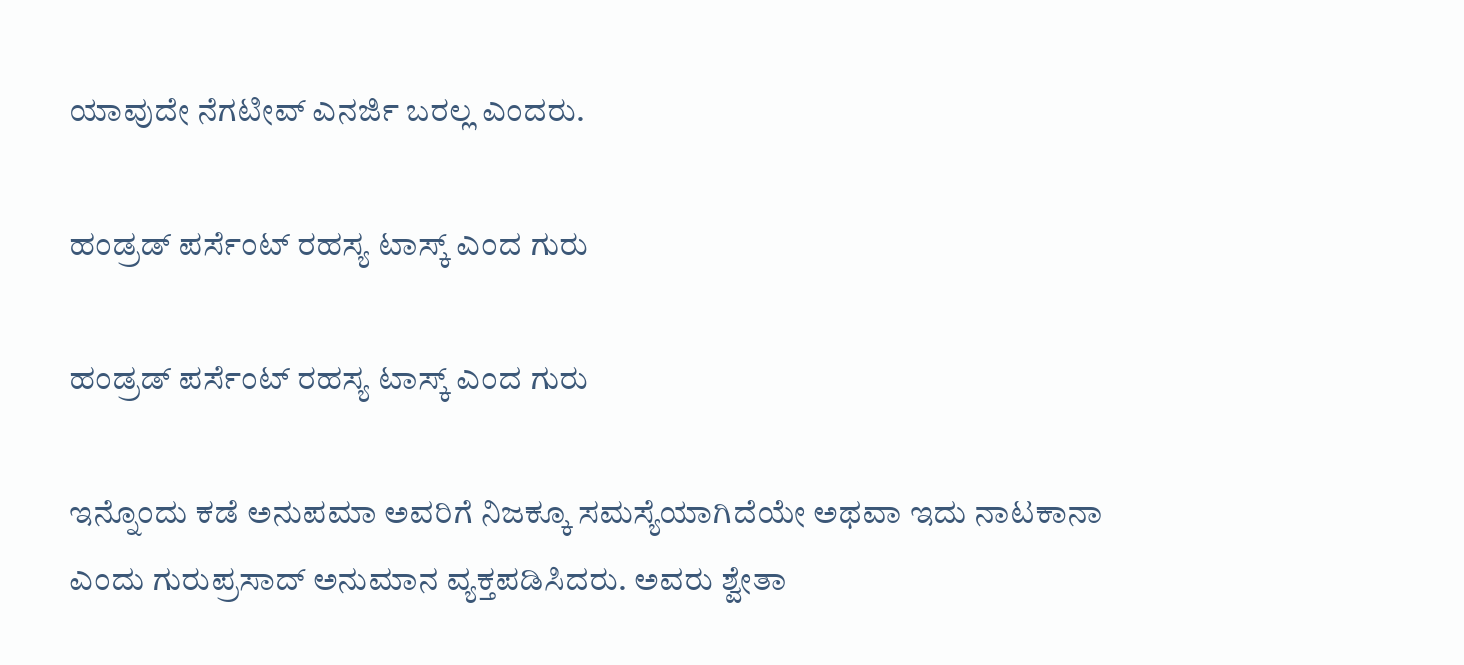ಯಾವುದೇ ನೆಗಟೀವ್ ಎನರ್ಜಿ ಬರಲ್ಲ ಎಂದರು.

ಹಂಡ್ರಡ್ ಪರ್ಸೆಂಟ್ ರಹಸ್ಯ ಟಾಸ್ಕ್ ಎಂದ ಗುರು

ಹಂಡ್ರಡ್ ಪರ್ಸೆಂಟ್ ರಹಸ್ಯ ಟಾಸ್ಕ್ ಎಂದ ಗುರು

ಇನ್ನೊಂದು ಕಡೆ ಅನುಪಮಾ ಅವರಿಗೆ ನಿಜಕ್ಕೂ ಸಮಸ್ಯೆಯಾಗಿದೆಯೇ ಅಥವಾ ಇದು ನಾಟಕಾನಾ ಎಂದು ಗುರುಪ್ರಸಾದ್ ಅನುಮಾನ ವ್ಯಕ್ತಪಡಿಸಿದರು. ಅವರು ಶ್ವೇತಾ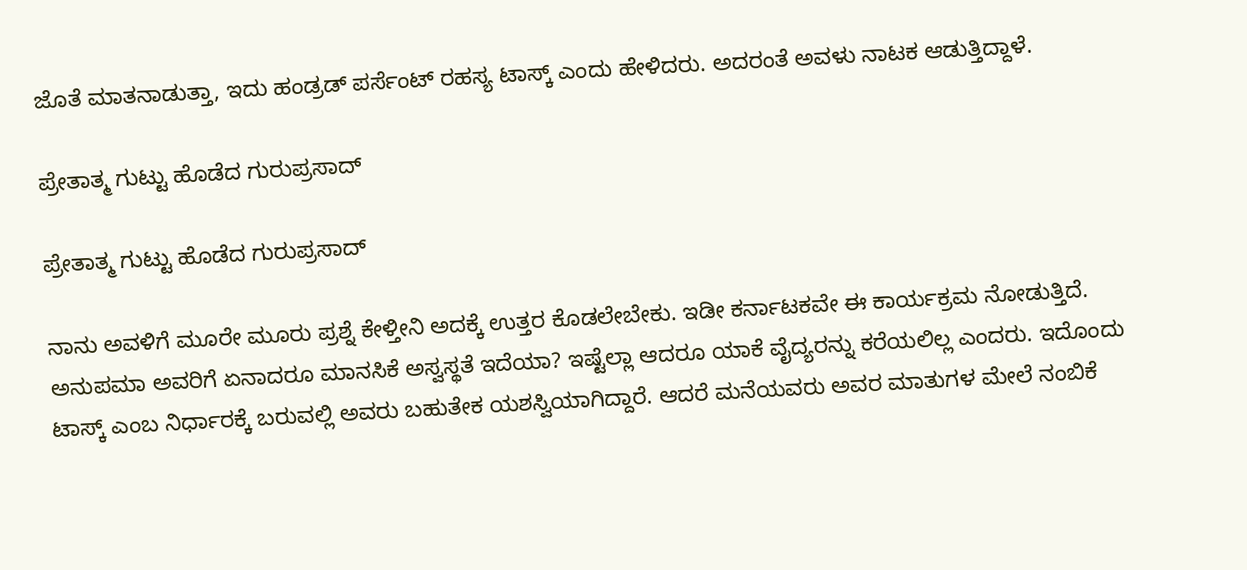ಜೊತೆ ಮಾತನಾಡುತ್ತಾ, ಇದು ಹಂಡ್ರಡ್ ಪರ್ಸೆಂಟ್ ರಹಸ್ಯ ಟಾಸ್ಕ್ ಎಂದು ಹೇಳಿದರು. ಅದರಂತೆ ಅವಳು ನಾಟಕ ಆಡುತ್ತಿದ್ದಾಳೆ.

ಪ್ರೇತಾತ್ಮ ಗುಟ್ಟು ಹೊಡೆದ ಗುರುಪ್ರಸಾದ್

ಪ್ರೇತಾತ್ಮ ಗುಟ್ಟು ಹೊಡೆದ ಗುರುಪ್ರಸಾದ್

ನಾನು ಅವಳಿಗೆ ಮೂರೇ ಮೂರು ಪ್ರಶ್ನೆ ಕೇಳ್ತೀನಿ ಅದಕ್ಕೆ ಉತ್ತರ ಕೊಡಲೇಬೇಕು. ಇಡೀ ಕರ್ನಾಟಕವೇ ಈ ಕಾರ್ಯಕ್ರಮ ನೋಡುತ್ತಿದೆ. ಅನುಪಮಾ ಅವರಿಗೆ ಏನಾದರೂ ಮಾನಸಿಕೆ ಅಸ್ವಸ್ಥತೆ ಇದೆಯಾ? ಇಷ್ಟೆಲ್ಲಾ ಆದರೂ ಯಾಕೆ ವೈದ್ಯರನ್ನು ಕರೆಯಲಿಲ್ಲ ಎಂದರು. ಇದೊಂದು ಟಾಸ್ಕ್ ಎಂಬ ನಿರ್ಧಾರಕ್ಕೆ ಬರುವಲ್ಲಿ ಅವರು ಬಹುತೇಕ ಯಶಸ್ವಿಯಾಗಿದ್ದಾರೆ. ಆದರೆ ಮನೆಯವರು ಅವರ ಮಾತುಗಳ ಮೇಲೆ ನಂಬಿಕೆ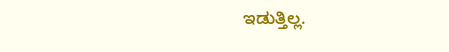ಇಡುತ್ತಿಲ್ಲ.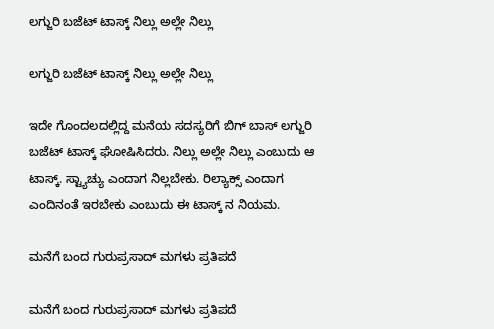ಲಗ್ಜುರಿ ಬಜೆಟ್ ಟಾಸ್ಕ್ ನಿಲ್ಲು ಅಲ್ಲೇ ನಿಲ್ಲು

ಲಗ್ಜುರಿ ಬಜೆಟ್ ಟಾಸ್ಕ್ ನಿಲ್ಲು ಅಲ್ಲೇ ನಿಲ್ಲು

ಇದೇ ಗೊಂದಲದಲ್ಲಿದ್ದ ಮನೆಯ ಸದಸ್ಯರಿಗೆ ಬಿಗ್ ಬಾಸ್ ಲಗ್ಜುರಿ ಬಜೆಟ್ ಟಾಸ್ಕ್ ಘೋಷಿಸಿದರು. ನಿಲ್ಲು ಅಲ್ಲೇ ನಿಲ್ಲು ಎಂಬುದು ಆ ಟಾಸ್ಕ್. ಸ್ಟ್ಯಾಚ್ಯು ಎಂದಾಗ ನಿಲ್ಲಬೇಕು. ರಿಲ್ಯಾಕ್ಸ್ ಎಂದಾಗ ಎಂದಿನಂತೆ ಇರಬೇಕು ಎಂಬುದು ಈ ಟಾಸ್ಕ್ ನ ನಿಯಮ.

ಮನೆಗೆ ಬಂದ ಗುರುಪ್ರಸಾದ್ ಮಗಳು ಪ್ರತಿಪದೆ

ಮನೆಗೆ ಬಂದ ಗುರುಪ್ರಸಾದ್ ಮಗಳು ಪ್ರತಿಪದೆ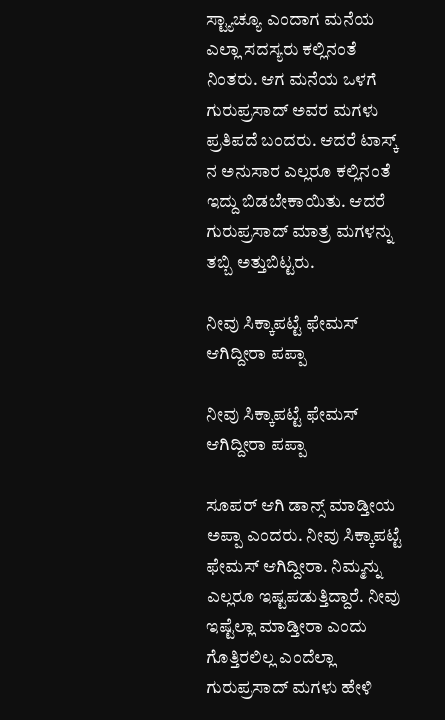ಸ್ಟ್ಯಾಚ್ಯೂ ಎಂದಾಗ ಮನೆಯ ಎಲ್ಲಾ ಸದಸ್ಯರು ಕಲ್ಲಿನಂತೆ ನಿಂತರು. ಆಗ ಮನೆಯ ಒಳಗೆ ಗುರುಪ್ರಸಾದ್ ಅವರ ಮಗಳು ಪ್ರತಿಪದೆ ಬಂದರು. ಆದರೆ ಟಾಸ್ಕ್ ನ ಅನುಸಾರ ಎಲ್ಲರೂ ಕಲ್ಲಿನಂತೆ ಇದ್ದು ಬಿಡಬೇಕಾಯಿತು. ಆದರೆ ಗುರುಪ್ರಸಾದ್ ಮಾತ್ರ ಮಗಳನ್ನು ತಬ್ಬಿ ಅತ್ತುಬಿಟ್ಟರು.

ನೀವು ಸಿಕ್ಕಾಪಟ್ಟೆ ಫೇಮಸ್ ಆಗಿದ್ದೀರಾ ಪಪ್ಪಾ

ನೀವು ಸಿಕ್ಕಾಪಟ್ಟೆ ಫೇಮಸ್ ಆಗಿದ್ದೀರಾ ಪಪ್ಪಾ

ಸೂಪರ್ ಆಗಿ ಡಾನ್ಸ್ ಮಾಡ್ತೀಯ ಅಪ್ಪಾ ಎಂದರು. ನೀವು ಸಿಕ್ಕಾಪಟ್ಟೆ ಫೇಮಸ್ ಆಗಿದ್ದೀರಾ. ನಿಮ್ಮನ್ನು ಎಲ್ಲರೂ ಇಷ್ಟಪಡುತ್ತಿದ್ದಾರೆ. ನೀವು ಇಷ್ಟೆಲ್ಲಾ ಮಾಡ್ತೀರಾ ಎಂದು ಗೊತ್ತಿರಲಿಲ್ಲ ಎಂದೆಲ್ಲಾ ಗುರುಪ್ರಸಾದ್ ಮಗಳು ಹೇಳಿ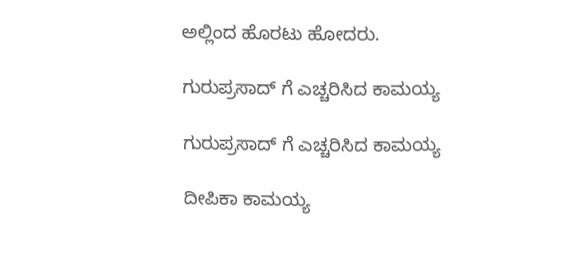ಅಲ್ಲಿಂದ ಹೊರಟು ಹೋದರು.

ಗುರುಪ್ರಸಾದ್ ಗೆ ಎಚ್ಚರಿಸಿದ ಕಾಮಯ್ಯ

ಗುರುಪ್ರಸಾದ್ ಗೆ ಎಚ್ಚರಿಸಿದ ಕಾಮಯ್ಯ

ದೀಪಿಕಾ ಕಾಮಯ್ಯ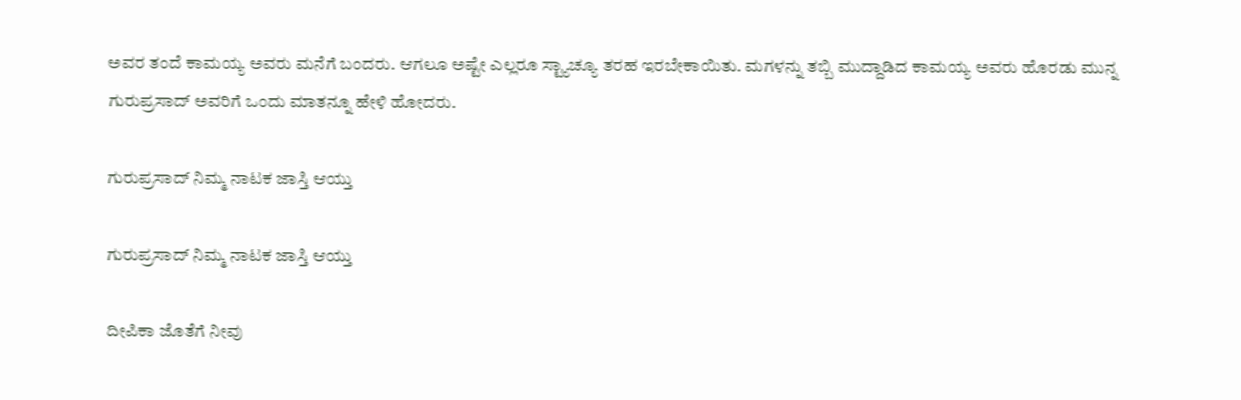ಅವರ ತಂದೆ ಕಾಮಯ್ಯ ಅವರು ಮನೆಗೆ ಬಂದರು. ಆಗಲೂ ಅಷ್ಟೇ ಎಲ್ಲರೂ ಸ್ಟ್ಯಾಚ್ಯೂ ತರಹ ಇರಬೇಕಾಯಿತು. ಮಗಳನ್ನು ತಬ್ಬಿ ಮುದ್ದಾಡಿದ ಕಾಮಯ್ಯ ಅವರು ಹೊರಡು ಮುನ್ನ ಗುರುಪ್ರಸಾದ್ ಅವರಿಗೆ ಒಂದು ಮಾತನ್ನೂ ಹೇಳಿ ಹೋದರು.

ಗುರುಪ್ರಸಾದ್ ನಿಮ್ಮ ನಾಟಕ ಜಾಸ್ತಿ ಆಯ್ತು

ಗುರುಪ್ರಸಾದ್ ನಿಮ್ಮ ನಾಟಕ ಜಾಸ್ತಿ ಆಯ್ತು

ದೀಪಿಕಾ ಜೊತೆಗೆ ನೀವು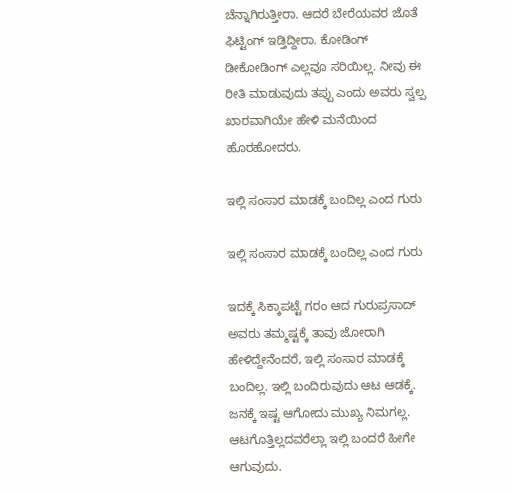ಚೆನ್ನಾಗಿರುತ್ತೀರಾ. ಆದರೆ ಬೇರೆಯವರ ಜೊತೆ ಫಿಟ್ಟಿಂಗ್ ಇಡ್ತಿದ್ದೀರಾ. ಕೋಡಿಂಗ್ ಡೀಕೋಡಿಂಗ್ ಎಲ್ಲವೂ ಸರಿಯಿಲ್ಲ. ನೀವು ಈ ರೀತಿ ಮಾಡುವುದು ತಪ್ಪು ಎಂದು ಅವರು ಸ್ವಲ್ಪ ಖಾರವಾಗಿಯೇ ಹೇಳಿ ಮನೆಯಿಂದ ಹೊರಹೋದರು.

ಇಲ್ಲಿ ಸಂಸಾರ ಮಾಡಕ್ಕೆ ಬಂದಿಲ್ಲ ಎಂದ ಗುರು

ಇಲ್ಲಿ ಸಂಸಾರ ಮಾಡಕ್ಕೆ ಬಂದಿಲ್ಲ ಎಂದ ಗುರು

ಇದಕ್ಕೆ ಸಿಕ್ಕಾಪಟ್ಟೆ ಗರಂ ಆದ ಗುರುಪ್ರಸಾದ್ ಅವರು ತಮ್ಮಷ್ಟಕ್ಕೆ ತಾವು ಜೋರಾಗಿ ಹೇಳಿದ್ದೇನೆಂದರೆ, ಇಲ್ಲಿ ಸಂಸಾರ ಮಾಡಕ್ಕೆ ಬಂದಿಲ್ಲ. ಇಲ್ಲಿ ಬಂದಿರುವುದು ಆಟ ಆಡಕ್ಕೆ. ಜನಕ್ಕೆ ಇಷ್ಟ ಆಗೋದು ಮುಖ್ಯ ನಿಮಗಲ್ಲ. ಆಟಗೊತ್ತಿಲ್ಲದವರೆಲ್ಲಾ ಇಲ್ಲಿ ಬಂದರೆ ಹೀಗೇ ಆಗುವುದು.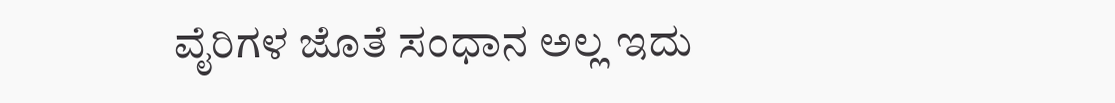ವೈರಿಗಳ ಜೊತೆ ಸಂಧಾನ ಅಲ್ಲ ಇದು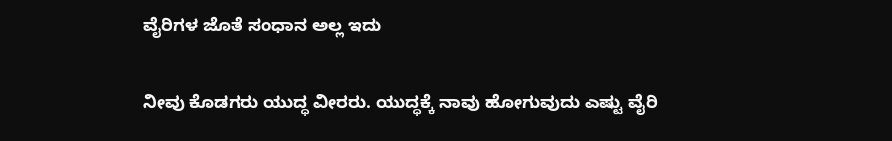ವೈರಿಗಳ ಜೊತೆ ಸಂಧಾನ ಅಲ್ಲ ಇದು

ನೀವು ಕೊಡಗರು ಯುದ್ಧ ವೀರರು. ಯುದ್ಧಕ್ಕೆ ನಾವು ಹೋಗುವುದು ಎಷ್ಟು ವೈರಿ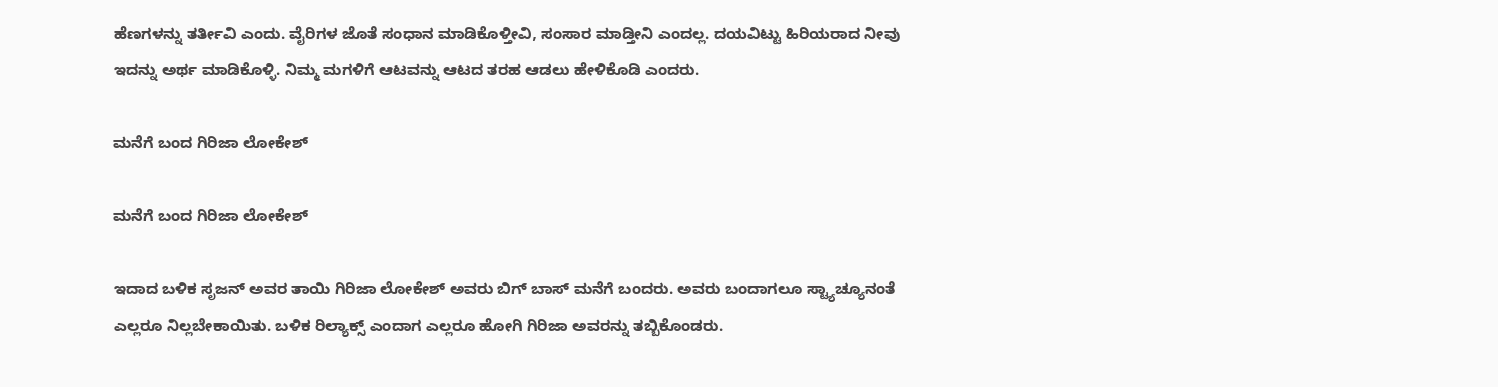ಹೆಣಗಳನ್ನು ತರ್ತೀವಿ ಎಂದು. ವೈರಿಗಳ ಜೊತೆ ಸಂಧಾನ ಮಾಡಿಕೊಳ್ತೀವಿ, ಸಂಸಾರ ಮಾಡ್ತೀನಿ ಎಂದಲ್ಲ. ದಯವಿಟ್ಟು ಹಿರಿಯರಾದ ನೀವು ಇದನ್ನು ಅರ್ಥ ಮಾಡಿಕೊಳ್ಳಿ. ನಿಮ್ಮ ಮಗಳಿಗೆ ಆಟವನ್ನು ಆಟದ ತರಹ ಆಡಲು ಹೇಳಿಕೊಡಿ ಎಂದರು.

ಮನೆಗೆ ಬಂದ ಗಿರಿಜಾ ಲೋಕೇಶ್

ಮನೆಗೆ ಬಂದ ಗಿರಿಜಾ ಲೋಕೇಶ್

ಇದಾದ ಬಳಿಕ ಸೃಜನ್ ಅವರ ತಾಯಿ ಗಿರಿಜಾ ಲೋಕೇಶ್ ಅವರು ಬಿಗ್ ಬಾಸ್ ಮನೆಗೆ ಬಂದರು. ಅವರು ಬಂದಾಗಲೂ ಸ್ಟ್ಯಾಚ್ಯೂನಂತೆ ಎಲ್ಲರೂ ನಿಲ್ಲಬೇಕಾಯಿತು. ಬಳಿಕ ರಿಲ್ಯಾಕ್ಸ್ ಎಂದಾಗ ಎಲ್ಲರೂ ಹೋಗಿ ಗಿರಿಜಾ ಅವರನ್ನು ತಬ್ಬಿಕೊಂಡರು.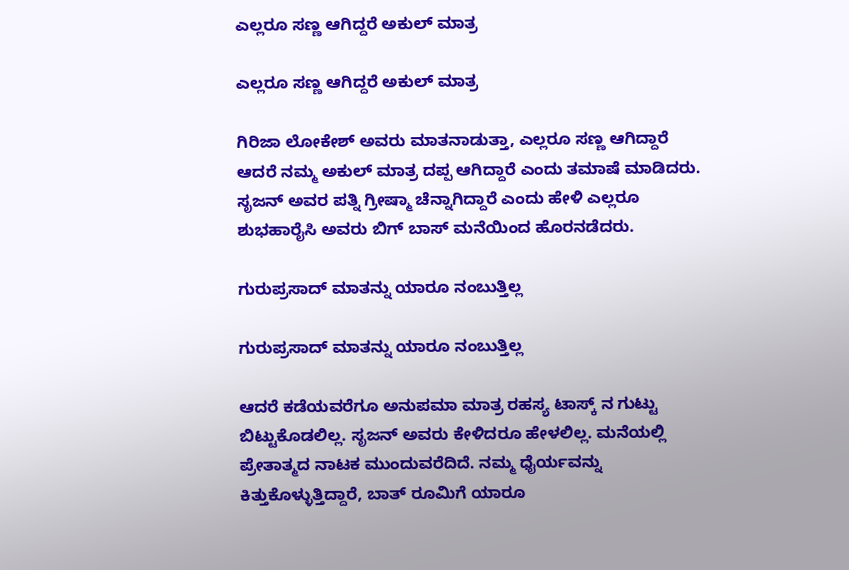ಎಲ್ಲರೂ ಸಣ್ಣ ಆಗಿದ್ದರೆ ಅಕುಲ್ ಮಾತ್ರ

ಎಲ್ಲರೂ ಸಣ್ಣ ಆಗಿದ್ದರೆ ಅಕುಲ್ ಮಾತ್ರ

ಗಿರಿಜಾ ಲೋಕೇಶ್ ಅವರು ಮಾತನಾಡುತ್ತಾ, ಎಲ್ಲರೂ ಸಣ್ಣ ಆಗಿದ್ದಾರೆ ಆದರೆ ನಮ್ಮ ಅಕುಲ್ ಮಾತ್ರ ದಪ್ಪ ಆಗಿದ್ದಾರೆ ಎಂದು ತಮಾಷೆ ಮಾಡಿದರು. ಸೃಜನ್ ಅವರ ಪತ್ನಿ ಗ್ರೀಷ್ಮಾ ಚೆನ್ನಾಗಿದ್ದಾರೆ ಎಂದು ಹೇಳಿ ಎಲ್ಲರೂ ಶುಭಹಾರೈಸಿ ಅವರು ಬಿಗ್ ಬಾಸ್ ಮನೆಯಿಂದ ಹೊರನಡೆದರು.

ಗುರುಪ್ರಸಾದ್ ಮಾತನ್ನು ಯಾರೂ ನಂಬುತ್ತಿಲ್ಲ

ಗುರುಪ್ರಸಾದ್ ಮಾತನ್ನು ಯಾರೂ ನಂಬುತ್ತಿಲ್ಲ

ಆದರೆ ಕಡೆಯವರೆಗೂ ಅನುಪಮಾ ಮಾತ್ರ ರಹಸ್ಯ ಟಾಸ್ಕ್ ನ ಗುಟ್ಟು ಬಿಟ್ಟುಕೊಡಲಿಲ್ಲ. ಸೃಜನ್ ಅವರು ಕೇಳಿದರೂ ಹೇಳಲಿಲ್ಲ. ಮನೆಯಲ್ಲಿ ಪ್ರೇತಾತ್ಮದ ನಾಟಕ ಮುಂದುವರೆದಿದೆ. ನಮ್ಮ ಧೈರ್ಯವನ್ನು ಕಿತ್ತುಕೊಳ್ಳುತ್ತಿದ್ದಾರೆ, ಬಾತ್ ರೂಮಿಗೆ ಯಾರೂ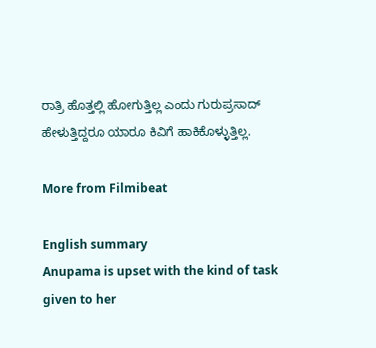ರಾತ್ರಿ ಹೊತ್ತಲ್ಲಿ ಹೋಗುತ್ತಿಲ್ಲ ಎಂದು ಗುರುಪ್ರಸಾದ್ ಹೇಳುತ್ತಿದ್ದರೂ ಯಾರೂ ಕಿವಿಗೆ ಹಾಕಿಕೊಳ್ಳುತ್ತಿಲ್ಲ.

More from Filmibeat

English summary
Anupama is upset with the kind of task given to her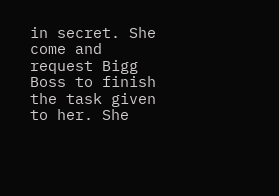in secret. She come and request Bigg Boss to finish the task given to her. She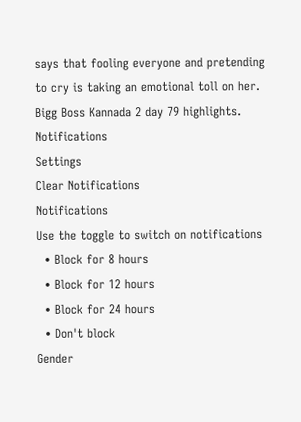says that fooling everyone and pretending to cry is taking an emotional toll on her. Bigg Boss Kannada 2 day 79 highlights.
Notifications
Settings
Clear Notifications
Notifications
Use the toggle to switch on notifications
  • Block for 8 hours
  • Block for 12 hours
  • Block for 24 hours
  • Don't block
Gender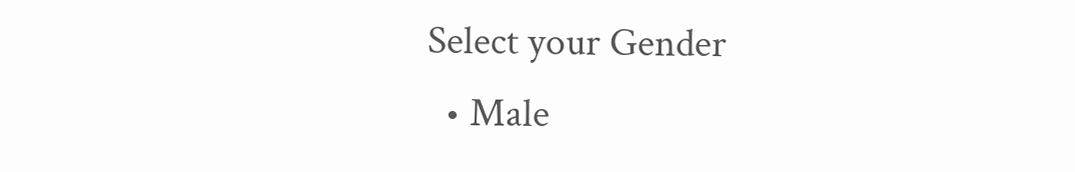Select your Gender
  • Male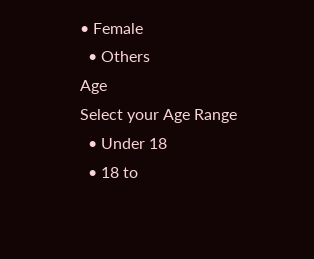• Female
  • Others
Age
Select your Age Range
  • Under 18
  • 18 to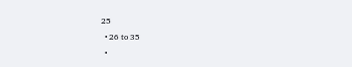25
  • 26 to 35
  •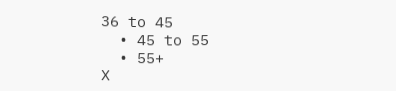36 to 45
  • 45 to 55
  • 55+
X